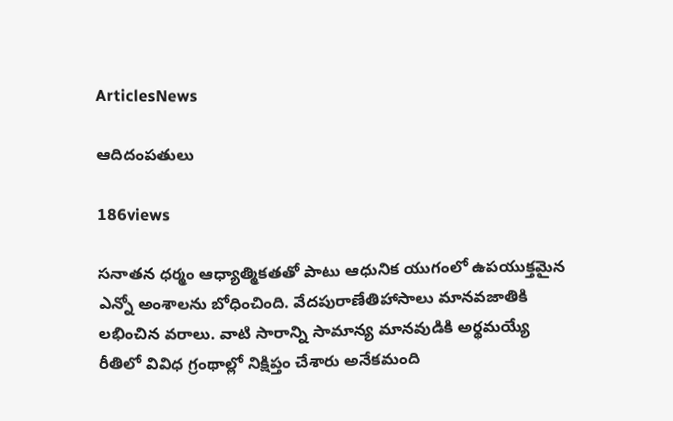ArticlesNews

ఆదిదంపతులు

186views

సనాతన ధర్మం ఆధ్యాత్మికతతో పాటు ఆధునిక యుగంలో ఉపయుక్తమైన ఎన్నో అంశాలను బోధించింది. వేదపురాణేతిహాసాలు మానవజాతికి లభించిన వరాలు. వాటి సారాన్ని సామాన్య మానవుడికి అర్థమయ్యే రీతిలో వివిధ గ్రంథాల్లో నిక్షిప్తం చేశారు అనేకమంది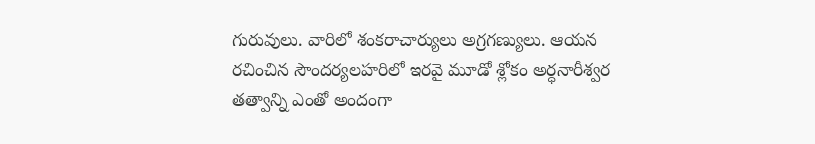గురువులు. వారిలో శంకరాచార్యులు అగ్రగణ్యులు. ఆయన రచించిన సౌందర్యలహరిలో ఇరవై మూడో శ్లోకం అర్ధనారీశ్వర తత్వాన్ని ఎంతో అందంగా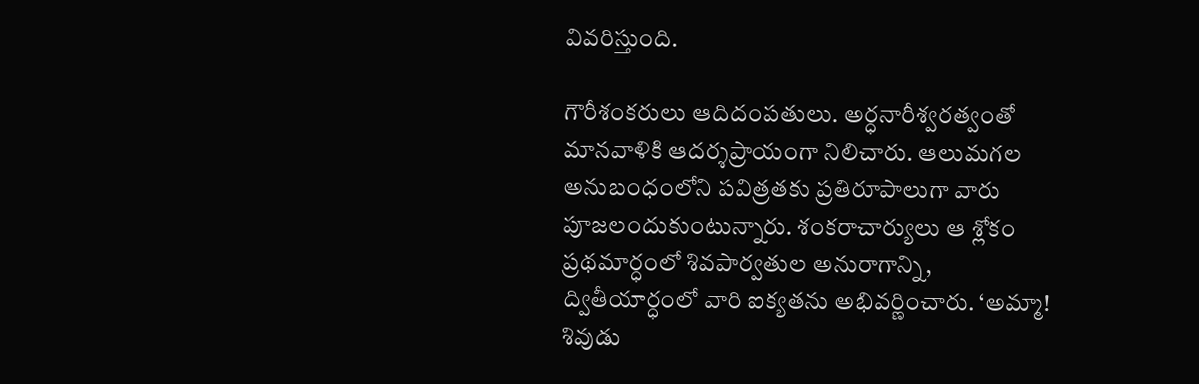వివరిస్తుంది.

గౌరీశంకరులు ఆదిదంపతులు. అర్ధనారీశ్వరత్వంతో మానవాళికి ఆదర్శప్రాయంగా నిలిచారు. ఆలుమగల అనుబంధంలోని పవిత్రతకు ప్రతిరూపాలుగా వారు పూజలందుకుంటున్నారు. శంకరాచార్యులు ఆ శ్లోకం ప్రథమార్ధంలో శివపార్వతుల అనురాగాన్ని, ద్వితీయార్ధంలో వారి ఐక్యతను అభివర్ణించారు. ‘అమ్మా! శివుడు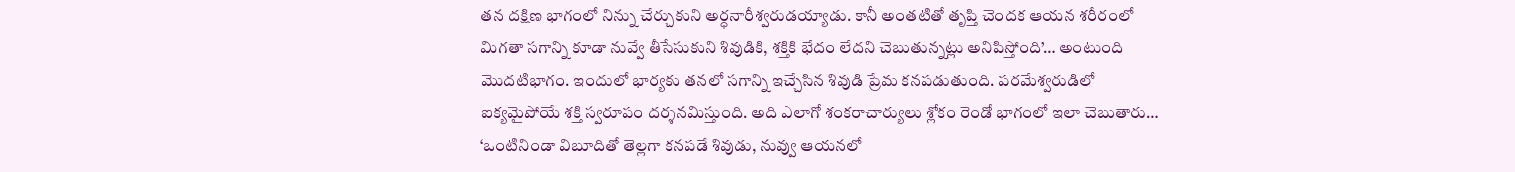తన దక్షిణ భాగంలో నిన్ను చేర్చుకుని అర్ధనారీశ్వరుడయ్యాడు. కానీ అంతటితో తృప్తి చెందక ఆయన శరీరంలో మిగతా సగాన్ని కూడా నువ్వే తీసేసుకుని శివుడికి, శక్తికి భేదం లేదని చెబుతున్నట్లు అనిపిస్తోంది’… అంటుంది మొదటిభాగం. ఇందులో భార్యకు తనలో సగాన్ని ఇచ్చేసిన శివుడి ప్రేమ కనపడుతుంది. పరమేశ్వరుడిలో ఐక్యమైపోయే శక్తి స్వరూపం దర్శనమిస్తుంది. అది ఎలాగో శంకరాచార్యులు శ్లోకం రెండో భాగంలో ఇలా చెబుతారు… ‘ఒంటినిండా విబూదితో తెల్లగా కనపడే శివుడు, నువ్వు ఆయనలో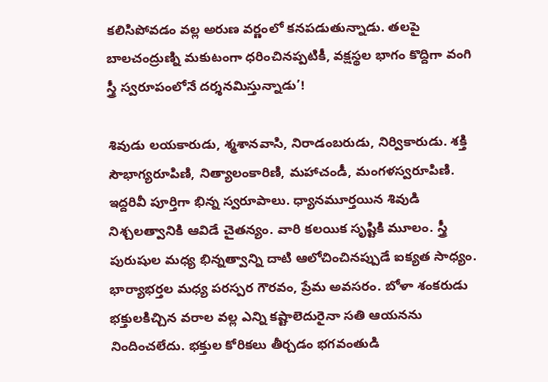కలిసిపోవడం వల్ల అరుణ వర్ణంలో కనపడుతున్నాడు. తలపై బాలచంద్రుణ్ని మకుటంగా ధరించినప్పటికీ, వక్షస్థల భాగం కొద్దిగా వంగి స్త్రీ స్వరూపంలోనే దర్శనమిస్తున్నాడు’!

శివుడు లయకారుడు, శ్మశానవాసి, నిరాడంబరుడు, నిర్వికారుడు. శక్తి సౌభాగ్యరూపిణి, నిత్యాలంకారిణి, మహాచండీ, మంగళస్వరూపిణి. ఇద్దరివీ పూర్తిగా భిన్న స్వరూపాలు. ధ్యానమూర్తయిన శివుడి నిశ్చలత్వానికి ఆవిడే చైతన్యం. వారి కలయిక సృష్టికి మూలం. స్త్రీ పురుషుల మధ్య భిన్నత్వాన్ని దాటి ఆలోచించినప్పుడే ఐక్యత సాధ్యం. భార్యాభర్తల మధ్య పరస్పర గౌరవం, ప్రేమ అవసరం. బోళా శంకరుడు భక్తులకిచ్చిన వరాల వల్ల ఎన్ని కష్టాలెదురైనా సతి ఆయనను నిందించలేదు. భక్తుల కోరికలు తీర్చడం భగవంతుడి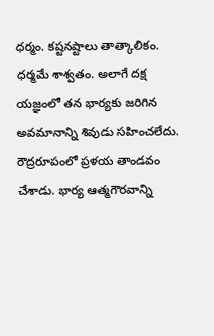ధర్మం. కష్టనష్టాలు తాత్కాలికం. ధర్మమే శాశ్వతం. అలాగే దక్ష యజ్ఞంలో తన భార్యకు జరిగిన అవమానాన్ని శివుడు సహించలేదు. రౌద్రరూపంలో ప్రళయ తాండవం చేశాడు. భార్య ఆత్మగౌరవాన్ని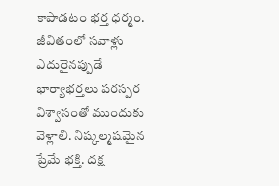కాపాడటం భర్త ధర్మం. జీవితంలో సవాళ్లు ఎదురైనప్పుడే భార్యాభర్తలు పరస్పర విశ్వాసంతో ముందుకు వెళ్లాలి. నిష్కల్మషమైన ప్రేమే భక్తి. దక్ష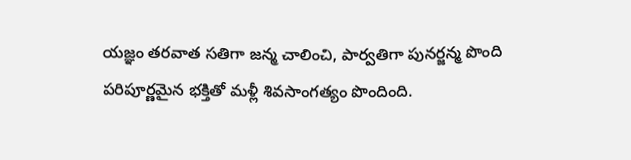యజ్ఞం తరవాత సతిగా జన్మ చాలించి, పార్వతిగా పునర్జన్మ పొంది పరిపూర్ణమైన భక్తితో మళ్లీ శివసాంగత్యం పొందింది.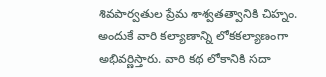శివపార్వతుల ప్రేమ శాశ్వతత్వానికి చిహ్నం. అందుకే వారి కల్యాణాన్ని లోకకల్యాణంగా అభివర్ణిస్తారు. వారి కథ లోకానికి సదా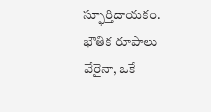స్ఫూర్తిదాయకం. భౌతిక రూపాలు వేరైనా, ఒకే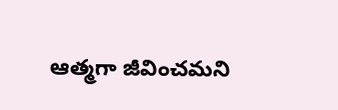ఆత్మగా జీవించమని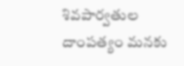శివపార్వతుల దాంపత్యం మనకు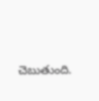చెబుతుంది.